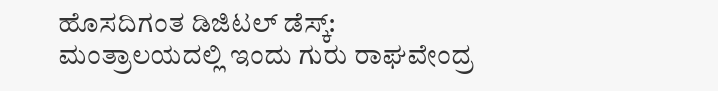ಹೊಸದಿಗಂತ ಡಿಜಿಟಲ್ ಡೆಸ್ಕ್:
ಮಂತ್ರಾಲಯದಲ್ಲಿ ಇಂದು ಗುರು ರಾಘವೇಂದ್ರ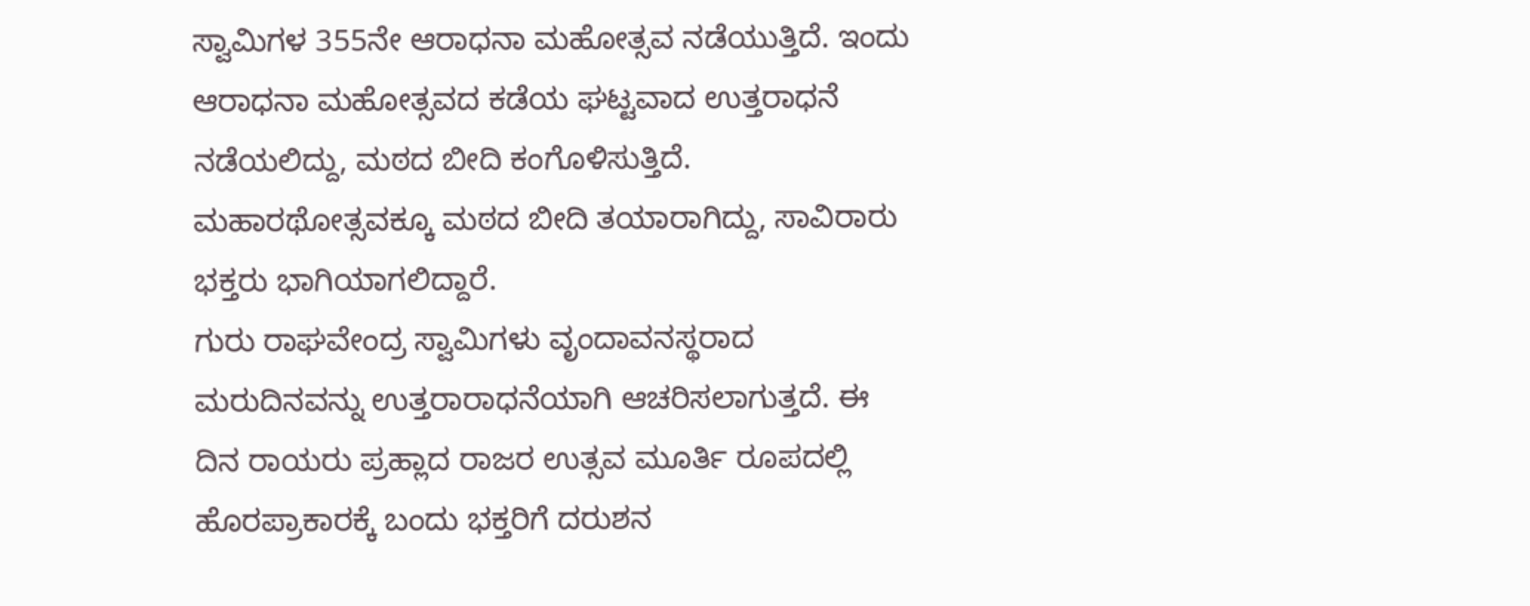ಸ್ವಾಮಿಗಳ 355ನೇ ಆರಾಧನಾ ಮಹೋತ್ಸವ ನಡೆಯುತ್ತಿದೆ. ಇಂದು ಆರಾಧನಾ ಮಹೋತ್ಸವದ ಕಡೆಯ ಘಟ್ಟವಾದ ಉತ್ತರಾಧನೆ ನಡೆಯಲಿದ್ದು, ಮಠದ ಬೀದಿ ಕಂಗೊಳಿಸುತ್ತಿದೆ. ಮಹಾರಥೋತ್ಸವಕ್ಕೂ ಮಠದ ಬೀದಿ ತಯಾರಾಗಿದ್ದು, ಸಾವಿರಾರು ಭಕ್ತರು ಭಾಗಿಯಾಗಲಿದ್ದಾರೆ.
ಗುರು ರಾಘವೇಂದ್ರ ಸ್ವಾಮಿಗಳು ವೃಂದಾವನಸ್ಥರಾದ ಮರುದಿನವನ್ನು ಉತ್ತರಾರಾಧನೆಯಾಗಿ ಆಚರಿಸಲಾಗುತ್ತದೆ. ಈ ದಿನ ರಾಯರು ಪ್ರಹ್ಲಾದ ರಾಜರ ಉತ್ಸವ ಮೂರ್ತಿ ರೂಪದಲ್ಲಿ ಹೊರಪ್ರಾಕಾರಕ್ಕೆ ಬಂದು ಭಕ್ತರಿಗೆ ದರುಶನ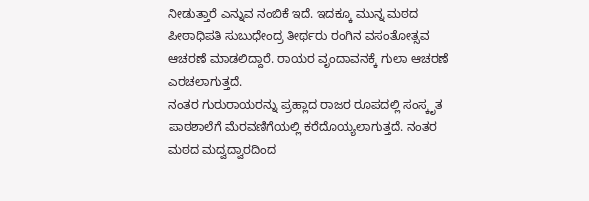ನೀಡುತ್ತಾರೆ ಎನ್ನುವ ನಂಬಿಕೆ ಇದೆ. ಇದಕ್ಕೂ ಮುನ್ನ ಮಠದ ಪೀಠಾಧಿಪತಿ ಸುಬುಧೇಂದ್ರ ತೀರ್ಥರು ರಂಗಿನ ವಸಂತೋತ್ಸವ ಆಚರಣೆ ಮಾಡಲಿದ್ದಾರೆ. ರಾಯರ ವೃಂದಾವನಕ್ಕೆ ಗುಲಾ ಆಚರಣೆ ಎರಚಲಾಗುತ್ತದೆ.
ನಂತರ ಗುರುರಾಯರನ್ನು ಪ್ರಹ್ಲಾದ ರಾಜರ ರೂಪದಲ್ಲಿ ಸಂಸ್ಕೃತ ಪಾಠಶಾಲೆಗೆ ಮೆರವಣಿಗೆಯಲ್ಲಿ ಕರೆದೊಯ್ಯಲಾಗುತ್ತದೆ. ನಂತರ ಮಠದ ಮದ್ವದ್ವಾರದಿಂದ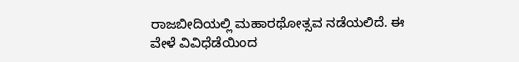ರಾಜಬೀದಿಯಲ್ಲಿ ಮಹಾರಥೋತ್ಸವ ನಡೆಯಲಿದೆ. ಈ ವೇಳೆ ವಿವಿಧೆಡೆಯಿಂದ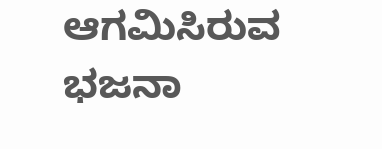ಆಗಮಿಸಿರುವ ಭಜನಾ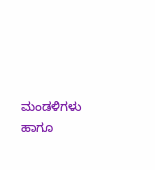ಮಂಡಳಿಗಳು ಹಾಗೂ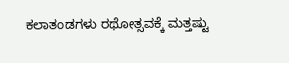ಕಲಾತಂಡಗಳು ರಥೋತ್ಸವಕ್ಕೆ ಮತ್ತಷ್ಟು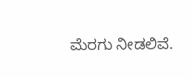ಮೆರಗು ನೀಡಲಿವೆ.